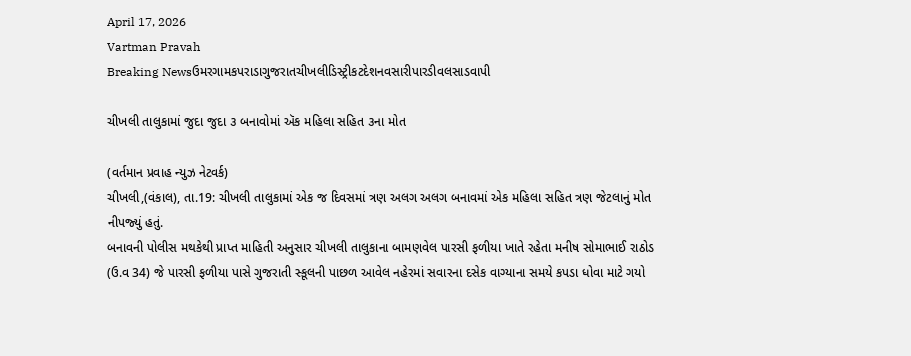April 17, 2026
Vartman Pravah
Breaking Newsઉમરગામકપરાડાગુજરાતચીખલીડિસ્ટ્રીકટદેશનવસારીપારડીવલસાડવાપી

ચીખલી તાલુકામાં જુદા જુદા ૩ બનાવોમાં ઍક મહિલા સહિત ૩ના મોત

(વર્તમાન પ્રવાહ ન્‍યુઝ નેટવર્ક)
ચીખલી,(વંકાલ), તા.19: ચીખલી તાલુકામાં એક જ દિવસમાં ત્રણ અલગ અલગ બનાવમાં એક મહિલા સહિત ત્રણ જેટલાનું મોત નીપજ્‍યું હતું.
બનાવની પોલીસ મથકેથી પ્રાપ્ત માહિતી અનુસાર ચીખલી તાલુકાના બામણવેલ પારસી ફળીયા ખાતે રહેતા મનીષ સોમાભાઈ રાઠોડ (ઉ.વ 34) જે પારસી ફળીયા પાસે ગુજરાતી સ્‍કૂલની પાછળ આવેલ નહેરમાં સવારના દસેક વાગ્‍યાના સમયે કપડા ધોવા માટે ગયો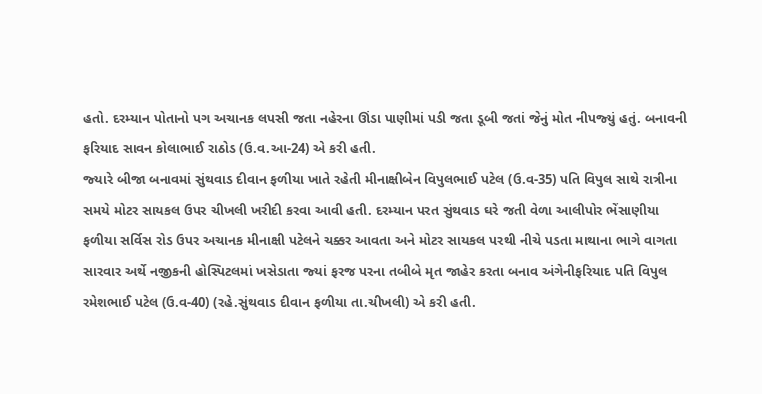હતો. દરમ્‍યાન પોતાનો પગ અચાનક લપસી જતા નહેરના ઊંડા પાણીમાં પડી જતા ડૂબી જતાં જેનું મોત નીપજ્‍યું હતું. બનાવની ફરિયાદ સાવન કોલાભાઈ રાઠોડ (ઉ.વ.આ-24) એ કરી હતી.
જ્‍યારે બીજા બનાવમાં સુંથવાડ દીવાન ફળીયા ખાતે રહેતી મીનાક્ષીબેન વિપુલભાઈ પટેલ (ઉ.વ-35) પતિ વિપુલ સાથે રાત્રીના સમયે મોટર સાયકલ ઉપર ચીખલી ખરીદી કરવા આવી હતી. દરમ્‍યાન પરત સુંથવાડ ઘરે જતી વેળા આલીપોર ભેંસાણીયા ફળીયા સર્વિસ રોડ ઉપર અચાનક મીનાક્ષી પટેલને ચક્કર આવતા અને મોટર સાયકલ પરથી નીચે પડતા માથાના ભાગે વાગતા સારવાર અર્થે નજીકની હોસ્‍પિટલમાં ખસેડાતા જ્‍યાં ફરજ પરના તબીબે મૃત જાહેર કરતા બનાવ અંગેનીફરિયાદ પતિ વિપુલ રમેશભાઈ પટેલ (ઉ.વ-40) (રહે.સુંથવાડ દીવાન ફળીયા તા.ચીખલી) એ કરી હતી.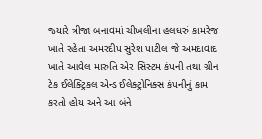જ્‍યારે ત્રીજા બનાવમાં ચીખલીના હલધરું કામરેજ ખાતે રહેતા અમરદીપ સુરેશ પાટીલ જે અમદાવાદ ખાતે આવેલ મારુતિ એર સિસ્‍ટમ કંપની તથા ગ્રીન ટેક ઈલેક્‍ટ્રિકલ એન્‍ડ ઈલેક્‍ટ્રોનિક્‍સ કંપનીનું કામ કરતો હોય અને આ બંને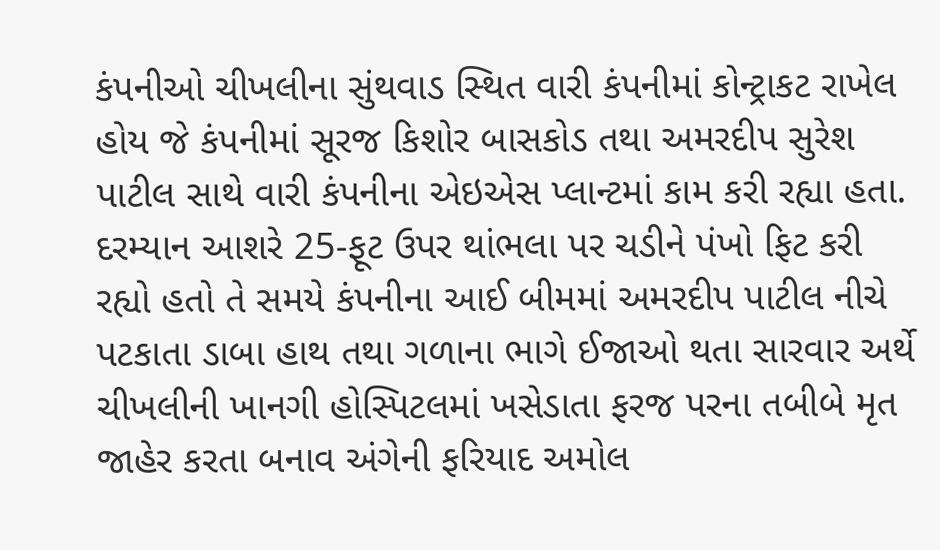કંપનીઓ ચીખલીના સુંથવાડ સ્‍થિત વારી કંપનીમાં કોન્‍ટ્રાકટ રાખેલ હોય જે કંપનીમાં સૂરજ કિશોર બાસકોડ તથા અમરદીપ સુરેશ પાટીલ સાથે વારી કંપનીના એઇએસ પ્‍લાન્‍ટમાં કામ કરી રહ્યા હતા. દરમ્‍યાન આશરે 25-ફૂટ ઉપર થાંભલા પર ચડીને પંખો ફિટ કરી રહ્યો હતો તે સમયે કંપનીના આઈ બીમમાં અમરદીપ પાટીલ નીચે પટકાતા ડાબા હાથ તથા ગળાના ભાગે ઈજાઓ થતા સારવાર અર્થે ચીખલીની ખાનગી હોસ્‍પિટલમાં ખસેડાતા ફરજ પરના તબીબે મૃત જાહેર કરતા બનાવ અંગેની ફરિયાદ અમોલ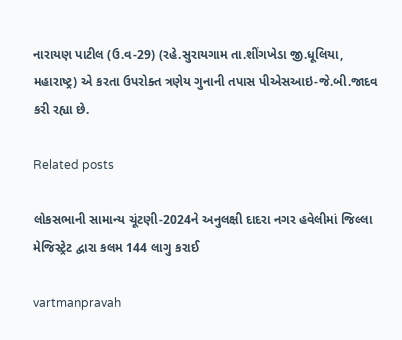નારાયણ પાટીલ (ઉ.વ-29) (રહે.સુરાયગામ તા.શીંગખેડા જી.ધૂલિયા, મહારાષ્‍ટ્ર) એ કરતા ઉપરોક્‍ત ત્રણેય ગુનાની તપાસ પીએસઆઇ-જે.બી.જાદવ કરી રહ્યા છે.

Related posts

લોકસભાની સામાન્‍ય ચૂંટણી-2024ને અનુલક્ષી દાદરા નગર હવેલીમાં જિલ્લા મેજિસ્‍ટ્રેટ દ્વારા કલમ 144 લાગુ કરાઈ

vartmanpravah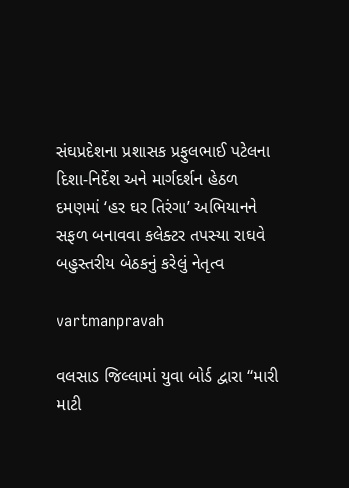સંઘપ્રદેશના પ્રશાસક પ્રફુલભાઈ પટેલના દિશા-નિર્દેશ અને માર્ગદર્શન હેઠળ દમણમાં ‘હર ઘર તિરંગા’ અભિયાનને સફળ બનાવવા કલેક્‍ટર તપસ્‍યા રાઘવે બહુસ્‍તરીય બેઠકનું કરેલું નેતૃત્‍વ

vartmanpravah

વલસાડ જિલ્લામાં યુવા બોર્ડ દ્વારા ‘‘મારી માટી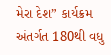મેરા દેશ” કાર્યક્રમ અંતર્ગત 180થી વધુ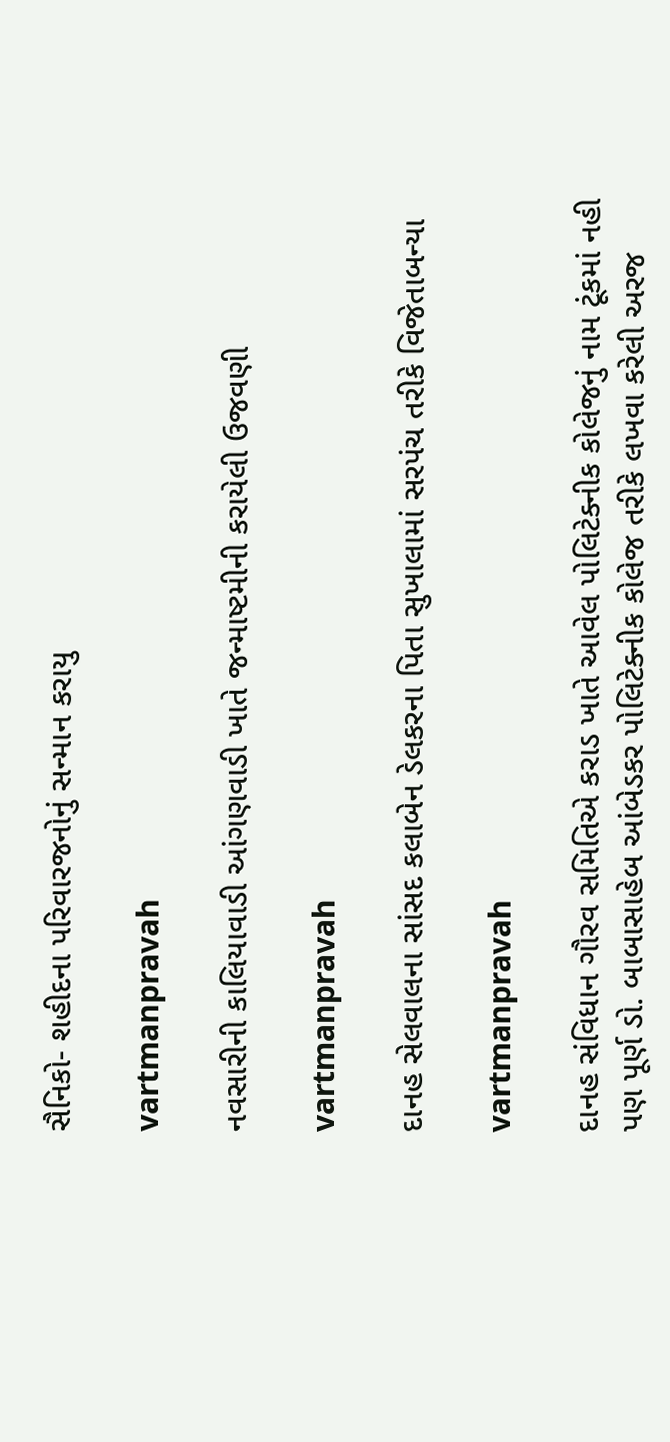સૈનિકો- શહીદના પરિવારજનોનું સન્‍માન કરાયુ

vartmanpravah

નવસારીની કાલિયાવાડી આંગણવાડી ખાતે જન્માષ્ટમીની કરાયેલી ઉજવણી

vartmanpravah

દાનહ સેલવાલના સાંસદ કલાબેન ડેલકરના પિતા સુખાલામાં સરપંચ તરીકે વિજેતાબન્‍યા

vartmanpravah

દાનહ સંવિધાન ગૌરવ સમિતિએ કરાડ ખાતે આવેલ પોલિટેક્‍નીક કોલેજનું નામ ટૂંકમાં નહી પણ પૂર્ણ ડો. બાબાસાહેબ આંબેડકર પોલિટેક્‍નીક કોલેજ તરીકે લખવા કરેલી અરજ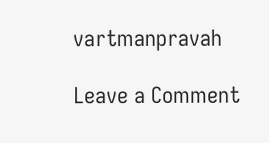vartmanpravah

Leave a Comment